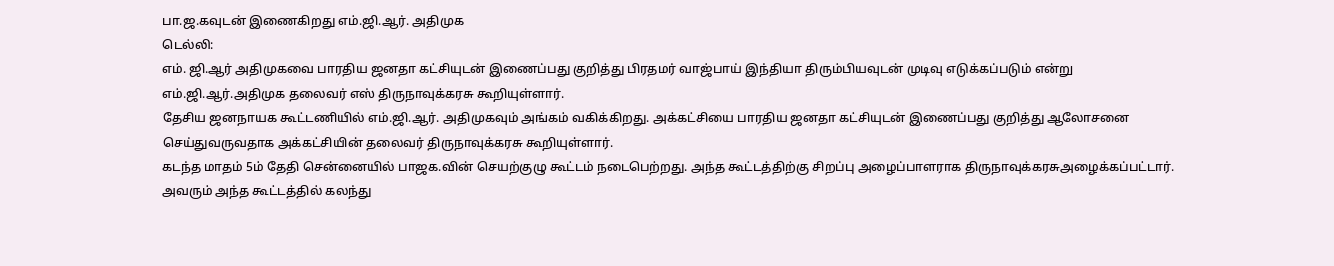பா.ஜ.கவுடன் இணைகிறது எம்.ஜி.ஆர். அதிமுக
டெல்லி:
எம். ஜி.ஆர் அதிமுகவை பாரதிய ஜனதா கட்சியுடன் இணைப்பது குறித்து பிரதமர் வாஜ்பாய் இந்தியா திரும்பியவுடன் முடிவு எடுக்கப்படும் என்று எம்.ஜி.ஆர்.அதிமுக தலைவர் எஸ் திருநாவுக்கரசு கூறியுள்ளார்.
தேசிய ஜனநாயக கூட்டணியில் எம்.ஜி.ஆர். அதிமுகவும் அங்கம் வகிக்கிறது. அக்கட்சியை பாரதிய ஜனதா கட்சியுடன் இணைப்பது குறித்து ஆலோசனை செய்துவருவதாக அக்கட்சியின் தலைவர் திருநாவுக்கரசு கூறியுள்ளார்.
கடந்த மாதம் 5ம் தேதி சென்னையில் பாஜக.வின் செயற்குழு கூட்டம் நடைபெற்றது. அந்த கூட்டத்திற்கு சிறப்பு அழைப்பாளராக திருநாவுக்கரசுஅழைக்கப்பட்டார். அவரும் அந்த கூட்டத்தில் கலந்து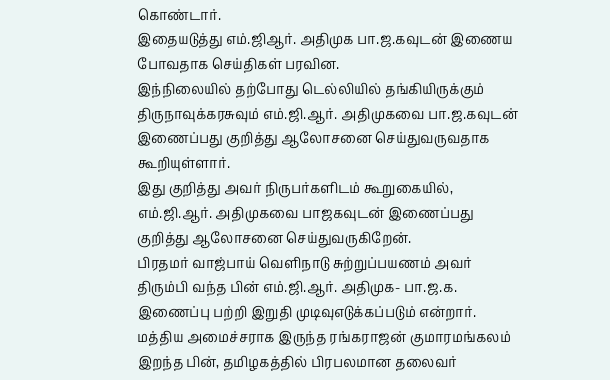கொண்டார்.
இதையடுத்து எம்.ஜிஆர். அதிமுக பா.ஜ.கவுடன் இணைய போவதாக செய்திகள் பரவின.
இந்நிலையில் தற்போது டெல்லியில் தங்கியிருக்கும் திருநாவுக்கரசுவும் எம்.ஜி.ஆர். அதிமுகவை பா.ஜ.கவுடன் இணைப்பது குறித்து ஆலோசனை செய்துவருவதாக கூறியுள்ளார்.
இது குறித்து அவர் நிருபர்களிடம் கூறுகையில், எம்.ஜி.ஆர். அதிமுகவை பாஜகவுடன் இணைப்பது குறித்து ஆலோசனை செய்துவருகிறேன்.
பிரதமர் வாஜ்பாய் வெளிநாடு சுற்றுப்பயணம் அவர் திரும்பி வந்த பின் எம்.ஜி.ஆர். அதிமுக- பா.ஜ.க. இணைப்பு பற்றி இறுதி முடிவுஎடுக்கப்படும் என்றார்.
மத்திய அமைச்சராக இருந்த ரங்கராஜன் குமாரமங்கலம் இறந்த பின், தமிழகத்தில் பிரபலமான தலைவர்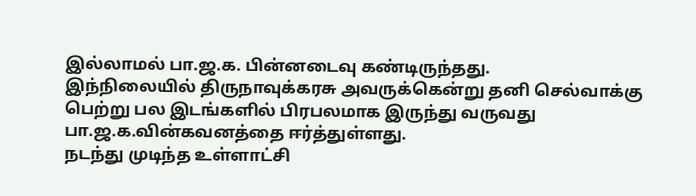இல்லாமல் பா.ஜ.க. பின்னடைவு கண்டிருந்தது.
இந்நிலையில் திருநாவுக்கரசு அவருக்கென்று தனி செல்வாக்கு பெற்று பல இடங்களில் பிரபலமாக இருந்து வருவது பா.ஜ.க.வின்கவனத்தை ஈர்த்துள்ளது.
நடந்து முடிந்த உள்ளாட்சி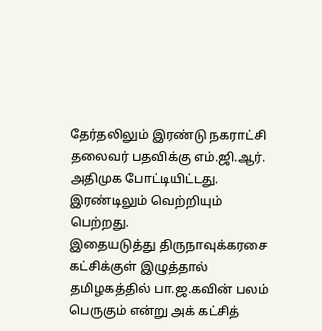தேர்தலிலும் இரண்டு நகராட்சி தலைவர் பதவிக்கு எம்.ஜி.ஆர். அதிமுக போட்டியிட்டது. இரண்டிலும் வெற்றியும் பெற்றது.
இதையடுத்து திருநாவுக்கரசை கட்சிக்குள் இழுத்தால் தமிழகத்தில் பா.ஜ.கவின் பலம் பெருகும் என்று அக் கட்சித்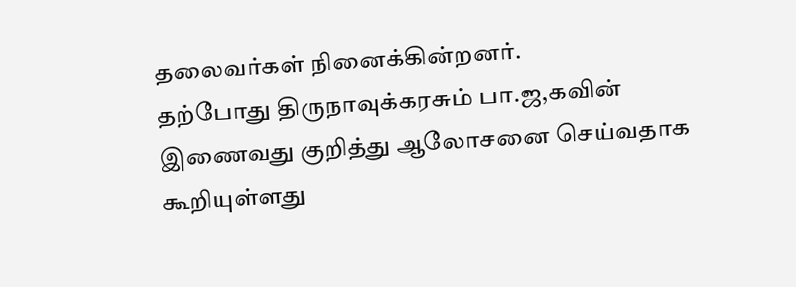தலைவர்கள் நினைக்கின்றனர்.
தற்போது திருநாவுக்கரசும் பா.ஜ,கவின் இணைவது குறித்து ஆலோசனை செய்வதாக கூறியுள்ளது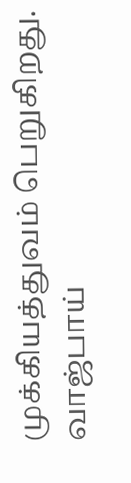முக்கியத்துவம் பெறுகிறது.
வாஜ்பாய்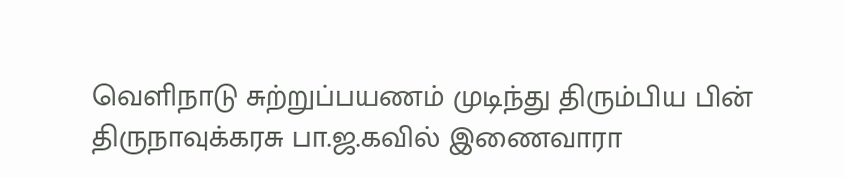வெளிநாடு சுற்றுப்பயணம் முடிந்து திரும்பிய பின் திருநாவுக்கரசு பா.ஜ.கவில் இணைவாரா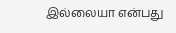இல்லையா என்பது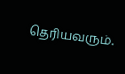தெரியவரும்.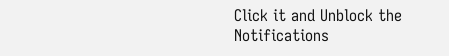Click it and Unblock the Notifications